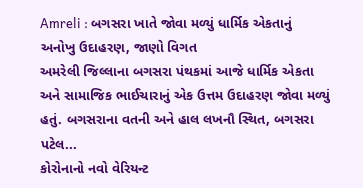Amreli : બગસરા ખાતે જોવા મળ્યું ધાર્મિક એકતાનું અનોખુ ઉદાહરણ, જાણો વિગત
અમરેલી જિલ્લાના બગસરા પંથકમાં આજે ધાર્મિક એકતા અને સામાજિક ભાઈચારાનું એક ઉત્તમ ઉદાહરણ જોવા મળ્યું હતું. બગસરાના વતની અને હાલ લખનૌ સ્થિત, બગસરા પટેલ...
કોરોનાનો નવો વેરિયન્ટ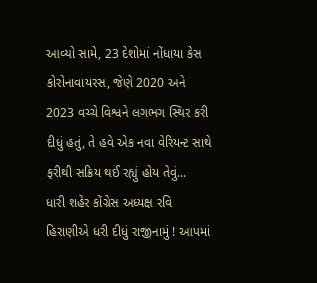આવ્યો સામે, 23 દેશોમાં નોંધાયા કેસ
કોરોનાવાયરસ, જેણે 2020 અને 2023 વચ્ચે વિશ્વને લગભગ સ્થિર કરી દીધું હતું, તે હવે એક નવા વેરિયન્ટ સાથે ફરીથી સક્રિય થઈ રહ્યું હોય તેવું...
ધારી શહેર કોંગ્રેસ અધ્યક્ષ રવિ હિરાણીએ ધરી દીધું રાજીનામું ! આપમાં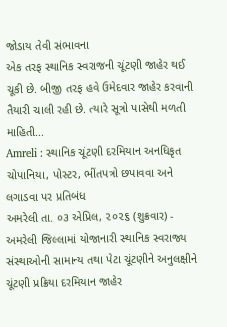જોડાય તેવી સંભાવના
એક તરફ સ્થાનિક સ્વરાજની ચૂંટણી જાહેર થઈ ચૂકી છે. બીજી તરફ હવે ઉમેદવાર જાહેર કરવાની તૈયારી ચાલી રહી છે. ત્યારે સૂત્રો પાસેથી મળતી માહિતી...
Amreli : સ્થાનિક ચૂંટણી દરમિયાન અનધિકૃત ચોપાનિયા, પોસ્ટર, ભીંતપત્રો છપાવવા અને લગાડવા પર પ્રતિબંધ
અમરેલી તા. ૦૩ એપ્રિલ, ૨૦૨૬ (શુક્રવાર) - અમરેલી જિલ્લામાં યોજાનારી સ્થાનિક સ્વરાજ્ય સંસ્થાઓની સામાન્ય તથા પેટા ચૂંટણીને અનુલક્ષીને ચૂંટણી પ્રક્રિયા દરમિયાન જાહેર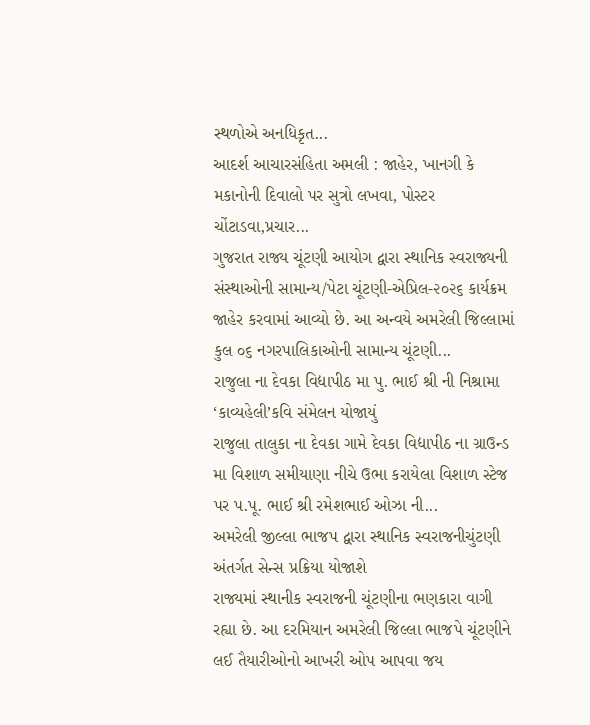સ્થળોએ અનધિકૃત...
આદર્શ આચારસંહિતા અમલી : જાહેર, ખાનગી કે મકાનોની દિવાલો પર સુત્રો લખવા, પોસ્ટર ચોંટાડવા,પ્રચાર...
ગુજરાત રાજ્ય ચૂંટણી આયોગ દ્વારા સ્થાનિક સ્વરાજ્યની સંસ્થાઓની સામાન્ય/પેટા ચૂંટણી-એપ્રિલ-૨૦૨૬ કાર્યક્રમ જાહેર કરવામાં આવ્યો છે. આ અન્વયે અમરેલી જિલ્લામાં કુલ ૦૬ નગરપાલિકાઓની સામાન્ય ચૂંટણી...
રાજુલા ના દેવકા વિદ્યાપીઠ મા પુ. ભાઈ શ્રી ની નિશ્રામા ‘કાવ્યહેલી’કવિ સંમેલન યોજાયું
રાજુલા તાલુકા ના દેવકા ગામે દેવકા વિદ્યાપીઠ ના ગ્રાઉન્ડ મા વિશાળ સમીયાણા નીચે ઉભા કરાયેલા વિશાળ સ્ટેજ પર પ.પૂ. ભાઈ શ્રી રમેશભાઈ ઓઝા ની...
અમરેલી જીલ્લા ભાજપ દ્વારા સ્થાનિક સ્વરાજનીચુંટણી અંતર્ગત સેન્સ પ્રક્રિયા યોજાશે
રાજ્યમાં સ્થાનીક સ્વરાજની ચૂંટણીના ભણકારા વાગી રહ્યા છે. આ દરમિયાન અમરેલી જિલ્લા ભાજપે ચૂંટણીને લઈ તૈયારીઓનો આખરી ઓપ આપવા જય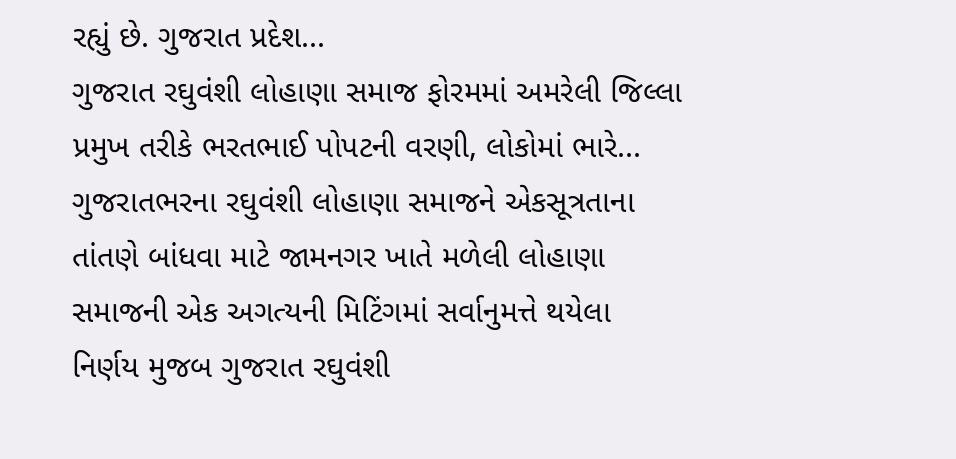રહ્યું છે. ગુજરાત પ્રદેશ...
ગુજરાત રઘુવંશી લોહાણા સમાજ ફોરમમાં અમરેલી જિલ્લા પ્રમુખ તરીકે ભરતભાઈ પોપટની વરણી, લોકોમાં ભારે...
ગુજરાતભરના રઘુવંશી લોહાણા સમાજને એકસૂત્રતાના તાંતણે બાંધવા માટે જામનગર ખાતે મળેલી લોહાણા સમાજની એક અગત્યની મિટિંગમાં સર્વાનુમત્તે થયેલા નિર્ણય મુજબ ગુજરાત રઘુવંશી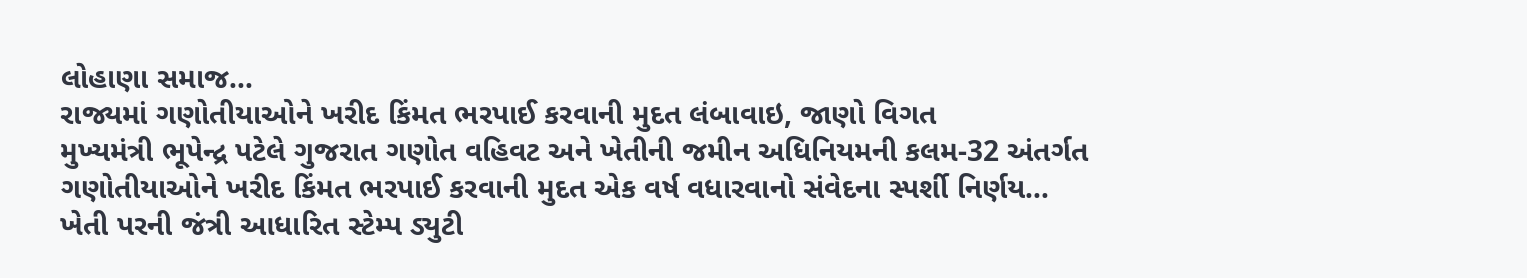લોહાણા સમાજ...
રાજ્યમાં ગણોતીયાઓને ખરીદ કિંમત ભરપાઈ કરવાની મુદત લંબાવાઇ, જાણો વિગત
મુખ્યમંત્રી ભૂપેન્દ્ર પટેલે ગુજરાત ગણોત વહિવટ અને ખેતીની જમીન અધિનિયમની કલમ-32 અંતર્ગત ગણોતીયાઓને ખરીદ કિંમત ભરપાઈ કરવાની મુદત એક વર્ષ વધારવાનો સંવેદના સ્પર્શી નિર્ણય...
ખેતી પરની જંત્રી આધારિત સ્ટેમ્પ ડ્યુટી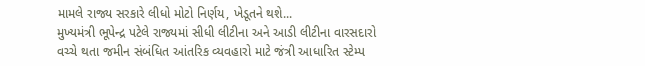મામલે રાજ્ય સરકારે લીધો મોટો નિર્ણય, ખેડૂતને થશે...
મુખ્યમંત્રી ભૂપેન્દ્ર પટેલે રાજ્યમાં સીધી લીટીના અને આડી લીટીના વારસદારો વચ્ચે થતા જમીન સંબંધિત આંતરિક વ્યવહારો માટે જંત્રી આધારિત સ્ટેમ્પ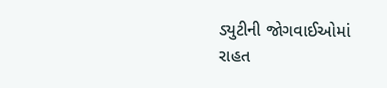ડ્યુટીની જોગવાઈઓમાં રાહત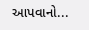આપવાનો...